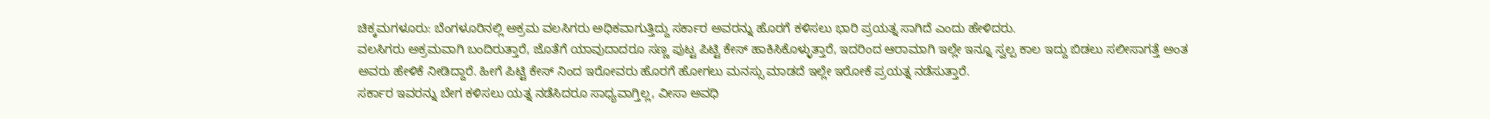ಚಿಕ್ಕಮಗಳೂರು: ಬೆಂಗಳೂರಿನಲ್ಲಿ ಅಕ್ರಮ ವಲಸಿಗರು ಅಧಿಕವಾಗುತ್ತಿದ್ದು ಸರ್ಕಾರ ಅವರನ್ನು ಹೊರಗೆ ಕಳಿಸಲು ಭಾರಿ ಪ್ರಯತ್ನ ಸಾಗಿದೆ ಎಂದು ಹೇಳಿದರು.
ವಲಸಿಗರು ಅಕ್ರಮವಾಗಿ ಬಂದಿರುತ್ತಾರೆ, ಜೊತೆಗೆ ಯಾವುದಾದರೂ ಸಣ್ಣ ಪುಟ್ಟ ಪಿಟ್ಟಿ ಕೇಸ್ ಹಾಕಿಸಿಕೊಳ್ಳುತ್ತಾರೆ, ಇದರಿಂದ ಆರಾಮಾಗಿ ಇಲ್ಲೇ ಇನ್ನೂ ಸ್ವಲ್ಪ ಕಾಲ ಇದ್ದು ಬಿಡಲು ಸಲೀಸಾಗತ್ತೆ ಅಂತ ಅವರು ಹೇಳಿಕೆ ನೀಡಿದ್ದಾರೆ. ಹೀಗೆ ಪಿಟ್ಟಿ ಕೇಸ್ ನಿಂದ ಇರೋವರು ಹೊರಗೆ ಹೋಗಲು ಮನಸ್ಸು ಮಾಡದೆ ಇಲ್ಲೇ ಇರೋಕೆ ಪ್ರಯತ್ನ ನಡೆಸುತ್ತಾರೆ.
ಸರ್ಕಾರ ಇವರನ್ನು ಬೇಗ ಕಳಿಸಲು ಯತ್ನ ನಡೆಸಿದರೂ ಸಾಧ್ಯವಾಗ್ತಿಲ್ಲ, ವೀಸಾ ಅವಧಿ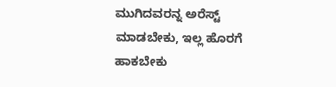ಮುಗಿದವರನ್ನ ಅರೆಸ್ಟ್ ಮಾಡಬೇಕು, ಇಲ್ಲ ಹೊರಗೆ ಹಾಕಬೇಕು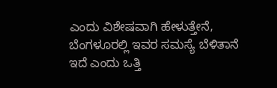ಎಂದು ವಿಶೇಷವಾಗಿ ಹೇಳುತ್ತೇನೆ, ಬೆಂಗಳೂರಲ್ಲಿ ಇವರ ಸಮಸ್ಯೆ ಬೆಳಿತಾನೆ ಇದೆ ಎಂದು ಒತ್ತಿ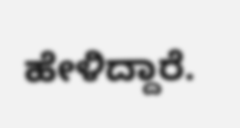ಹೇಳಿದ್ದಾರೆ.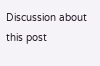Discussion about this post